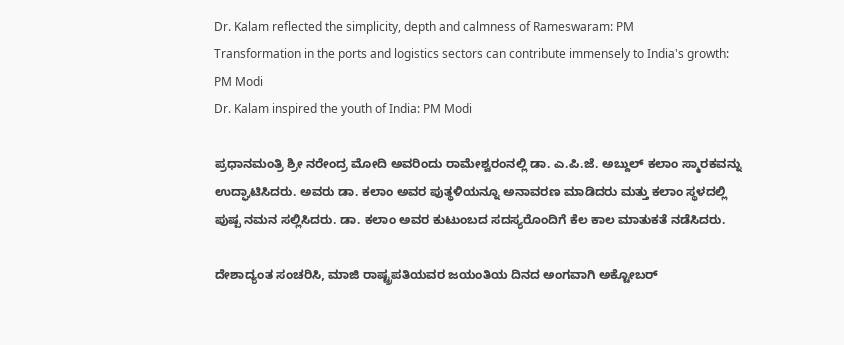Dr. Kalam reflected the simplicity, depth and calmness of Rameswaram: PM
Transformation in the ports and logistics sectors can contribute immensely to India's growth: PM Modi
Dr. Kalam inspired the youth of India: PM Modi

ಪ್ರಧಾನಮಂತ್ರಿ ಶ್ರೀ ನರೇಂದ್ರ ಮೋದಿ ಅವರಿಂದು ರಾಮೇಶ್ವರಂನಲ್ಲಿ ಡಾ. ಎ.ಪಿ.ಜೆ. ಅಬ್ದುಲ್ ಕಲಾಂ ಸ್ಮಾರಕವನ್ನು ಉದ್ಘಾಟಿಸಿದರು. ಅವರು ಡಾ. ಕಲಾಂ ಅವರ ಪುತ್ಥಳಿಯನ್ನೂ ಅನಾವರಣ ಮಾಡಿದರು ಮತ್ತು ಕಲಾಂ ಸ್ಥಳದಲ್ಲಿ ಪುಷ್ಪ ನಮನ ಸಲ್ಲಿಸಿದರು. ಡಾ. ಕಲಾಂ ಅವರ ಕುಟುಂಬದ ಸದಸ್ಯರೊಂದಿಗೆ ಕೆಲ ಕಾಲ ಮಾತುಕತೆ ನಡೆಸಿದರು.

ದೇಶಾದ್ಯಂತ ಸಂಚರಿಸಿ, ಮಾಜಿ ರಾಷ್ಟ್ರಪತಿಯವರ ಜಯಂತಿಯ ದಿನದ ಅಂಗವಾಗಿ ಅಕ್ಟೋಬರ್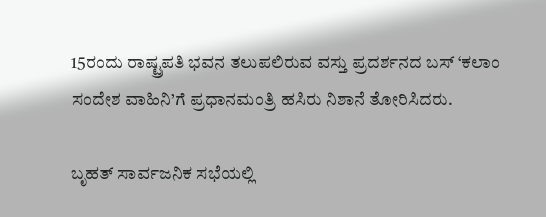15ರಂದು ರಾಷ್ಟ್ರಪತಿ ಭವನ ತಲುಪಲಿರುವ ವಸ್ತು ಪ್ರದರ್ಶನದ ಬಸ್ ‘ಕಲಾಂ ಸಂದೇಶ ವಾಹಿನಿ’ಗೆ ಪ್ರಧಾನಮಂತ್ರಿ ಹಸಿರು ನಿಶಾನೆ ತೋರಿಸಿದರು.

ಬೃಹತ್ ಸಾರ್ವಜನಿಕ ಸಭೆಯಲ್ಲಿ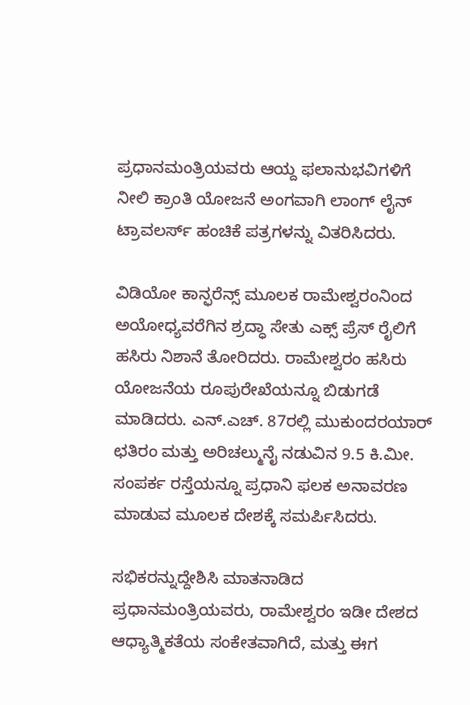ಪ್ರಧಾನಮಂತ್ರಿಯವರು ಆಯ್ದ ಫಲಾನುಭವಿಗಳಿಗೆ ನೀಲಿ ಕ್ರಾಂತಿ ಯೋಜನೆ ಅಂಗವಾಗಿ ಲಾಂಗ್ ಲೈನ್ ಟ್ರಾವಲರ್ಸ್ ಹಂಚಿಕೆ ಪತ್ರಗಳನ್ನು ವಿತರಿಸಿದರು.

ವಿಡಿಯೋ ಕಾನ್ಫರೆನ್ಸ್ ಮೂಲಕ ರಾಮೇಶ್ವರಂನಿಂದ ಅಯೋಧ್ಯವರೆಗಿನ ಶ್ರದ್ಧಾ ಸೇತು ಎಕ್ಸ್ ಪ್ರೆಸ್ ರೈಲಿಗೆ ಹಸಿರು ನಿಶಾನೆ ತೋರಿದರು. ರಾಮೇಶ್ವರಂ ಹಸಿರು ಯೋಜನೆಯ ರೂಪುರೇಖೆಯನ್ನೂ ಬಿಡುಗಡೆ ಮಾಡಿದರು. ಎನ್.ಎಚ್. 87ರಲ್ಲಿ ಮುಕುಂದರಯಾರ್ ಛತಿರಂ ಮತ್ತು ಅರಿಚಲ್ಮುನೈ ನಡುವಿನ 9.5 ಕಿ.ಮೀ. ಸಂಪರ್ಕ ರಸ್ತೆಯನ್ನೂ ಪ್ರಧಾನಿ ಫಲಕ ಅನಾವರಣ ಮಾಡುವ ಮೂಲಕ ದೇಶಕ್ಕೆ ಸಮರ್ಪಿಸಿದರು.

ಸಭಿಕರನ್ನುದ್ದೇಶಿಸಿ ಮಾತನಾಡಿದ ಪ್ರಧಾನಮಂತ್ರಿಯವರು, ರಾಮೇಶ್ವರಂ ಇಡೀ ದೇಶದ ಆಧ್ಯಾತ್ಮಿಕತೆಯ ಸಂಕೇತವಾಗಿದೆ, ಮತ್ತು ಈಗ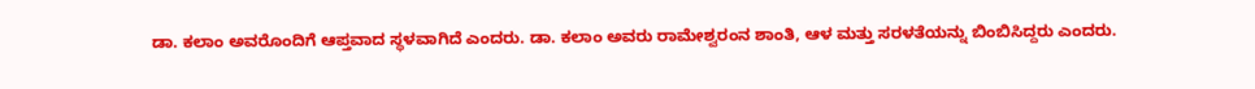ಡಾ. ಕಲಾಂ ಅವರೊಂದಿಗೆ ಆಪ್ತವಾದ ಸ್ಥಳವಾಗಿದೆ ಎಂದರು. ಡಾ. ಕಲಾಂ ಅವರು ರಾಮೇಶ್ವರಂನ ಶಾಂತಿ, ಆಳ ಮತ್ತು ಸರಳತೆಯನ್ನು ಬಿಂಬಿಸಿದ್ದರು ಎಂದರು.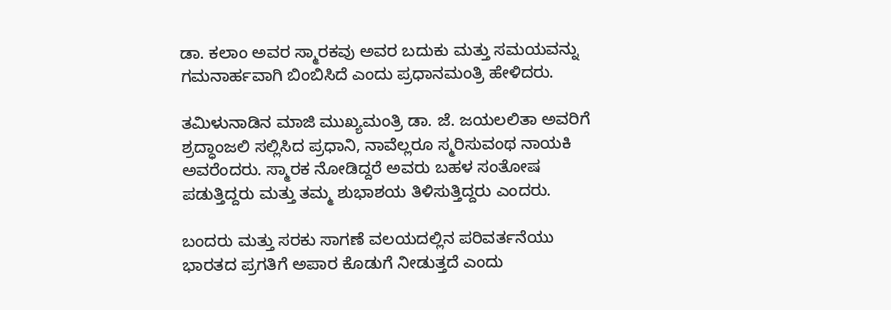ಡಾ. ಕಲಾಂ ಅವರ ಸ್ಮಾರಕವು ಅವರ ಬದುಕು ಮತ್ತು ಸಮಯವನ್ನು ಗಮನಾರ್ಹವಾಗಿ ಬಿಂಬಿಸಿದೆ ಎಂದು ಪ್ರಧಾನಮಂತ್ರಿ ಹೇಳಿದರು.

ತಮಿಳುನಾಡಿನ ಮಾಜಿ ಮುಖ್ಯಮಂತ್ರಿ ಡಾ. ಜೆ. ಜಯಲಲಿತಾ ಅವರಿಗೆ ಶ್ರದ್ಧಾಂಜಲಿ ಸಲ್ಲಿಸಿದ ಪ್ರಧಾನಿ, ನಾವೆಲ್ಲರೂ ಸ್ಮರಿಸುವಂಥ ನಾಯಕಿ ಅವರೆಂದರು. ಸ್ಮಾರಕ ನೋಡಿದ್ದರೆ ಅವರು ಬಹಳ ಸಂತೋಷ ಪಡುತ್ತಿದ್ದರು ಮತ್ತು ತಮ್ಮ ಶುಭಾಶಯ ತಿಳಿಸುತ್ತಿದ್ದರು ಎಂದರು.

ಬಂದರು ಮತ್ತು ಸರಕು ಸಾಗಣೆ ವಲಯದಲ್ಲಿನ ಪರಿವರ್ತನೆಯು ಭಾರತದ ಪ್ರಗತಿಗೆ ಅಪಾರ ಕೊಡುಗೆ ನೀಡುತ್ತದೆ ಎಂದು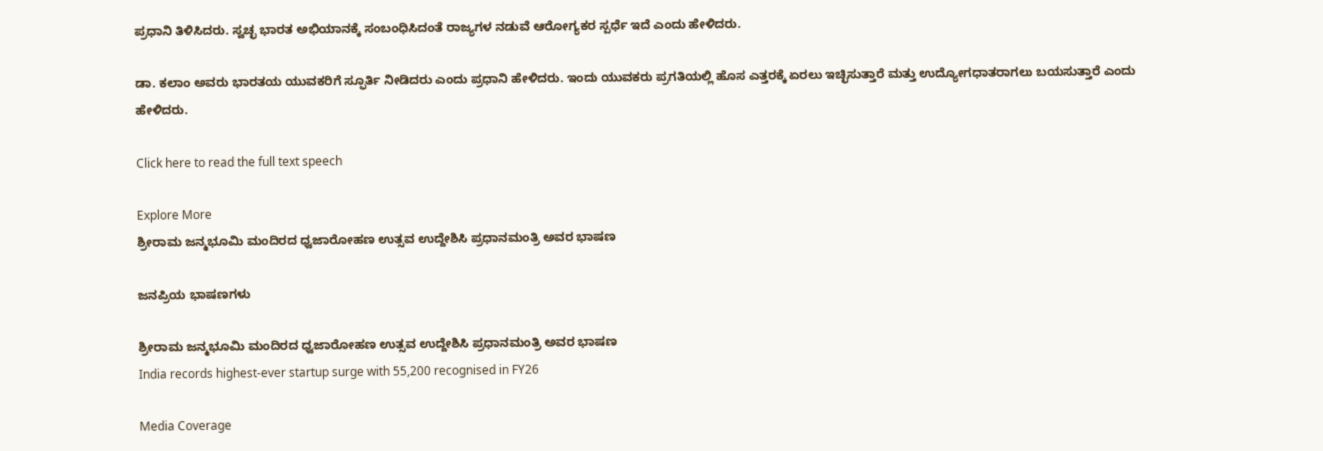ಪ್ರಧಾನಿ ತಿಳಿಸಿದರು. ಸ್ವಚ್ಛ ಭಾರತ ಅಭಿಯಾನಕ್ಕೆ ಸಂಬಂಧಿಸಿದಂತೆ ರಾಜ್ಯಗಳ ನಡುವೆ ಆರೋಗ್ಯಕರ ಸ್ಪರ್ಧೆ ಇದೆ ಎಂದು ಹೇಳಿದರು.

ಡಾ. ಕಲಾಂ ಅವರು ಭಾರತಯ ಯುವಕರಿಗೆ ಸ್ಫೂರ್ತಿ ನೀಡಿದರು ಎಂದು ಪ್ರಧಾನಿ ಹೇಳಿದರು. ಇಂದು ಯುವಕರು ಪ್ರಗತಿಯಲ್ಲಿ ಹೊಸ ಎತ್ತರಕ್ಕೆ ಏರಲು ಇಚ್ಛಿಸುತ್ತಾರೆ ಮತ್ತು ಉದ್ಯೋಗಧಾತರಾಗಲು ಬಯಸುತ್ತಾರೆ ಎಂದು ಹೇಳಿದರು.

Click here to read the full text speech

Explore More
ಶ್ರೀರಾಮ ಜನ್ಮಭೂಮಿ ಮಂದಿರದ ಧ್ವಜಾರೋಹಣ ಉತ್ಸವ ಉದ್ದೇಶಿಸಿ ಪ್ರಧಾನಮಂತ್ರಿ ಅವರ ಭಾಷಣ

ಜನಪ್ರಿಯ ಭಾಷಣಗಳು

ಶ್ರೀರಾಮ ಜನ್ಮಭೂಮಿ ಮಂದಿರದ ಧ್ವಜಾರೋಹಣ ಉತ್ಸವ ಉದ್ದೇಶಿಸಿ ಪ್ರಧಾನಮಂತ್ರಿ ಅವರ ಭಾಷಣ
India records highest-ever startup surge with 55,200 recognised in FY26

Media Coverage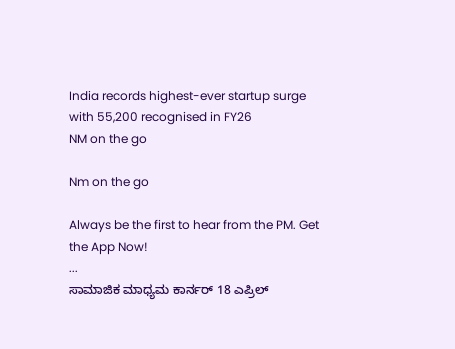India records highest-ever startup surge with 55,200 recognised in FY26
NM on the go

Nm on the go

Always be the first to hear from the PM. Get the App Now!
...
ಸಾಮಾಜಿಕ ಮಾಧ್ಯಮ ಕಾರ್ನರ್ 18 ಎಪ್ರಿಲ್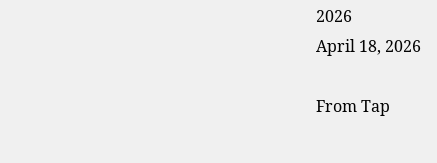2026
April 18, 2026

From Tap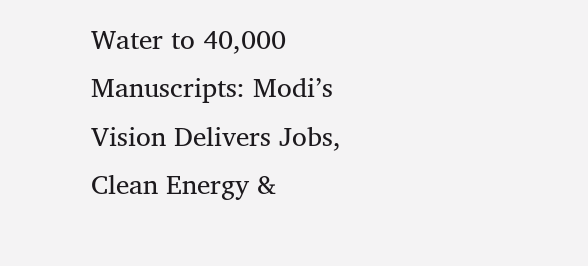Water to 40,000 Manuscripts: Modi’s Vision Delivers Jobs, Clean Energy &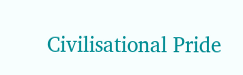Civilisational Pride